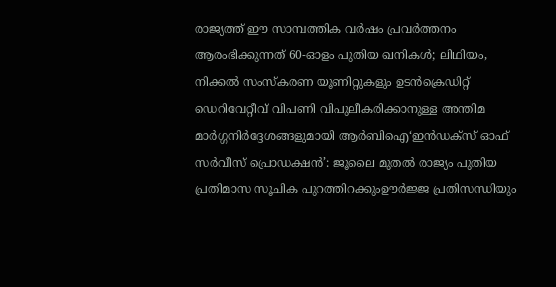രാജ്യത്ത് ഈ സാമ്പത്തിക വർഷം പ്രവർത്തനം ആരംഭിക്കുന്നത് 60-ഓളം പുതിയ ഖനികൾ; ലിഥിയം, നിക്കൽ സംസ്‌കരണ യൂണിറ്റുകളും ഉടൻക്രെഡിറ്റ് ഡെറിവേറ്റീവ് വിപണി വിപുലീകരിക്കാനുള്ള അന്തിമ മാർഗ്ഗനിർദ്ദേശങ്ങളുമായി ആർബിഐ‘ഇൻഡക്സ് ഓഫ് സർവീസ് പ്രൊഡക്ഷൻ’: ജൂലൈ മുതൽ രാജ്യം പുതിയ പ്രതിമാസ സൂചിക പുറത്തിറക്കുംഊർജ്ജ പ്രതിസന്ധിയും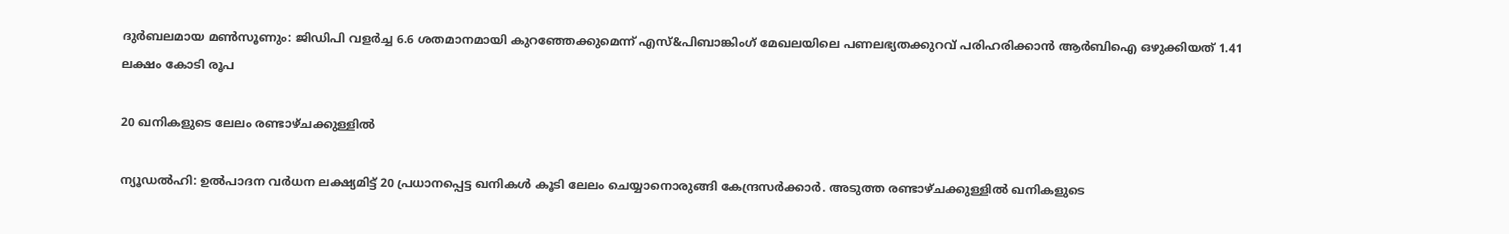ദുർബലമായ മൺസൂണും: ജിഡിപി വളർച്ച 6.6 ശതമാനമായി കുറഞ്ഞേക്കുമെന്ന് എസ്&പിബാങ്കിംഗ് മേഖലയിലെ പണലഭ്യതക്കുറവ് പരിഹരിക്കാൻ ആർബിഐ ഒഴുക്കിയത് 1.41 ലക്ഷം കോടി രൂപ

20 ഖനികളുടെ ലേലം രണ്ടാഴ്ചക്കുള്ളിൽ

ന്യൂഡൽഹി: ഉൽപാദന വർധന ലക്ഷ്യമിട്ട് 20 പ്രധാനപ്പെട്ട ഖനികൾ കൂടി ലേലം ചെയ്യാനൊരുങ്ങി കേന്ദ്രസർക്കാർ. അടുത്ത രണ്ടാഴ്ചക്കുള്ളിൽ ഖനികളുടെ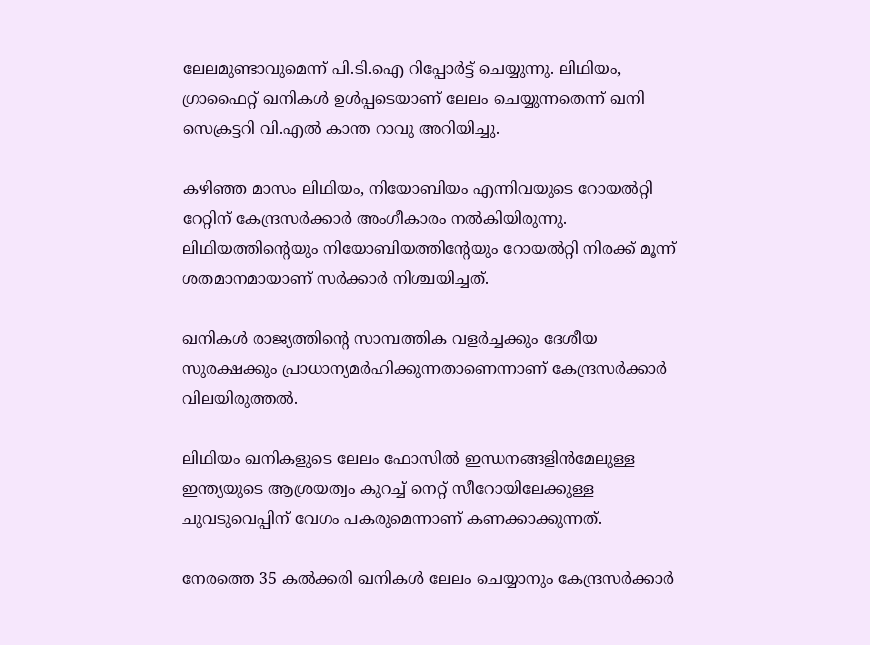ലേലമുണ്ടാവുമെന്ന് പി.ടി.ഐ റിപ്പോർട്ട് ചെയ്യുന്നു. ലിഥിയം, ഗ്രാഫൈറ്റ് ഖനികൾ ഉൾപ്പടെയാണ് ലേലം ചെയ്യുന്നതെന്ന് ഖനി സെക്രട്ടറി വി.എൽ കാന്ത റാവു അറിയിച്ചു.

കഴിഞ്ഞ മാസം ലിഥിയം, നിയോബിയം എന്നിവയുടെ റോയൽറ്റി റേറ്റിന് കേന്ദ്രസർക്കാർ അംഗീകാരം നൽകിയിരുന്നു. ലിഥിയത്തിന്റെയും നിയോബിയത്തിന്റേയും റോയൽറ്റി നിരക്ക് മൂന്ന് ശതമാനമായാണ് സർക്കാർ നിശ്ചയിച്ചത്.

ഖനികൾ രാജ്യത്തിന്റെ സാമ്പത്തിക വളർച്ചക്കും ദേശീയ സുരക്ഷക്കും പ്രാധാന്യമർഹിക്കുന്നതാണെന്നാണ് കേന്ദ്രസർക്കാർ വിലയിരുത്തൽ.

ലിഥിയം ഖനികളുടെ ലേലം ഫോസിൽ ഇന്ധനങ്ങളിൻമേലുള്ള ഇന്ത്യയുടെ ആശ്രയത്വം കുറച്ച് നെറ്റ് സീറോയിലേക്കുള്ള ചുവടുവെപ്പിന് വേഗം പകരുമെന്നാണ് കണക്കാക്കുന്നത്.

നേരത്തെ 35 കൽക്കരി ഖനികൾ ലേലം ചെയ്യാനും കേന്ദ്രസർക്കാർ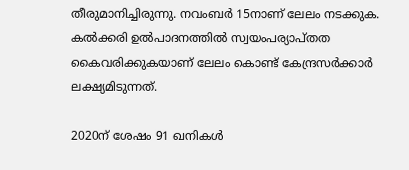തീരുമാനിച്ചിരുന്നു. നവംബർ 15നാണ് ലേലം നടക്കുക. കൽക്കരി ഉൽപാദനത്തിൽ സ്വയംപര്യാപ്തത കൈവരിക്കുകയാണ് ലേലം കൊണ്ട് കേന്ദ്രസർക്കാർ ലക്ഷ്യമിടുന്നത്.

2020ന് ശേഷം 91 ഖനികൾ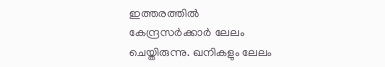ഇത്തരത്തിൽ കേന്ദ്രസർക്കാർ ലേലം ചെയ്തിരുന്നു. ഖനികളും ലേലം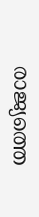രാജ്യത്തെ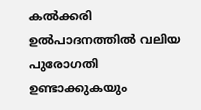കൽക്കരി ഉൽപാദനത്തിൽ വലിയ പുരോഗതി ഉണ്ടാക്കുകയും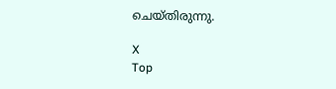ചെയ്തിരുന്നു.

X
Top